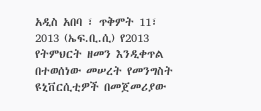አዲስ አበባ ፣ ጥቅምት 11፣ 2013 (ኤፍ.ቢ.ሲ) የ2013 የትምህርት ዘመን እንዲቀጥል በተወሰነው መሠረት የመንግስት ዩኒቨርሲቲዎች በመጀመሪያው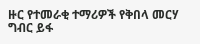ዙር የተመራቂ ተማሪዎች የቅበላ መርሃ ግብር ይፋ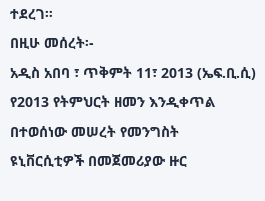ተደረገ።
በዚሁ መሰረት፡-
አዲስ አበባ ፣ ጥቅምት 11፣ 2013 (ኤፍ.ቢ.ሲ) የ2013 የትምህርት ዘመን እንዲቀጥል በተወሰነው መሠረት የመንግስት ዩኒቨርሲቲዎች በመጀመሪያው ዙር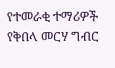የተመራቂ ተማሪዎች የቅበላ መርሃ ግብር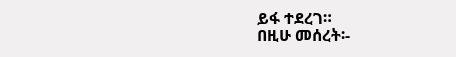ይፋ ተደረገ።
በዚሁ መሰረት፡-